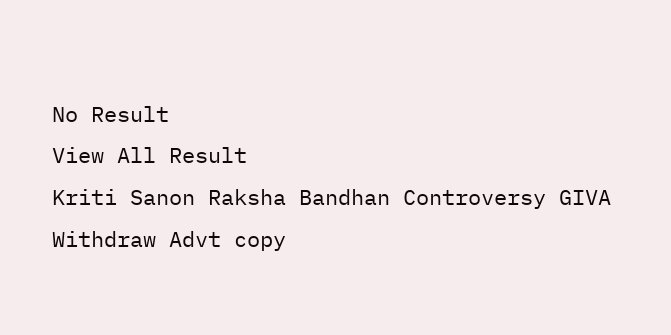No Result
View All Result
Kriti Sanon Raksha Bandhan Controversy GIVA Withdraw Advt copy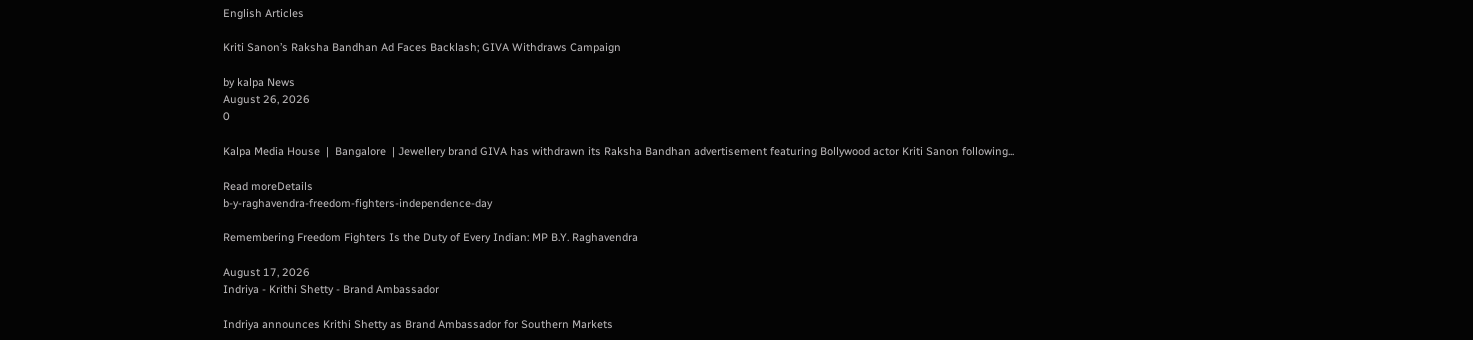English Articles

Kriti Sanon’s Raksha Bandhan Ad Faces Backlash; GIVA Withdraws Campaign

by kalpa News
August 26, 2026
0

Kalpa Media House  |  Bangalore  | Jewellery brand GIVA has withdrawn its Raksha Bandhan advertisement featuring Bollywood actor Kriti Sanon following...

Read moreDetails
b-y-raghavendra-freedom-fighters-independence-day

Remembering Freedom Fighters Is the Duty of Every Indian: MP B.Y. Raghavendra

August 17, 2026
Indriya - Krithi Shetty - Brand Ambassador

Indriya announces Krithi Shetty as Brand Ambassador for Southern Markets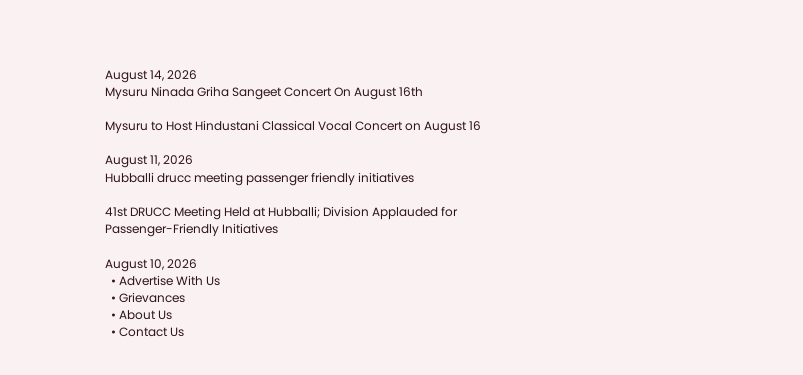August 14, 2026
Mysuru Ninada Griha Sangeet Concert On August 16th

Mysuru to Host Hindustani Classical Vocal Concert on August 16

August 11, 2026
Hubballi drucc meeting passenger friendly initiatives

41st DRUCC Meeting Held at Hubballi; Division Applauded for Passenger-Friendly Initiatives

August 10, 2026
  • Advertise With Us
  • Grievances
  • About Us
  • Contact Us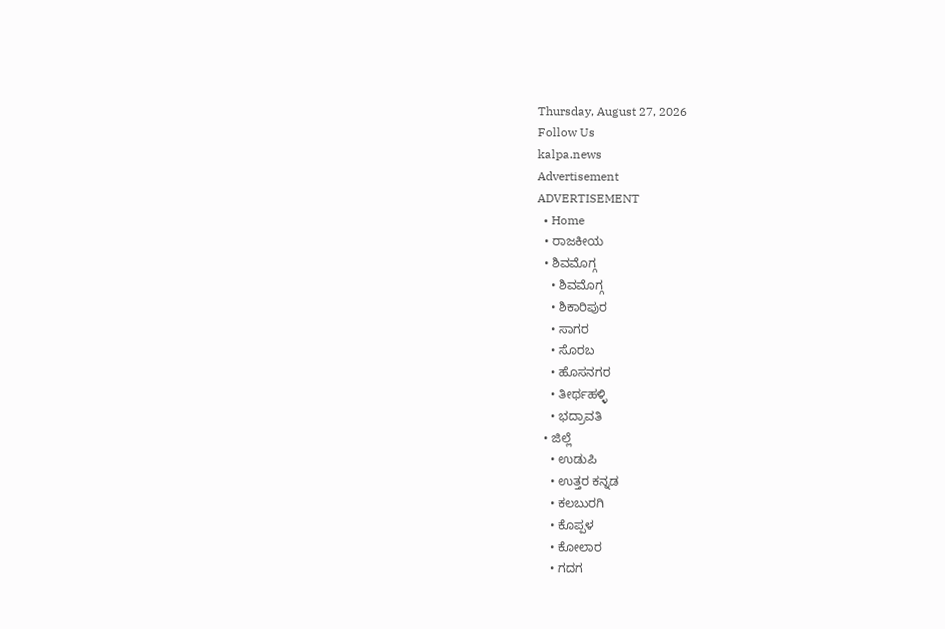Thursday, August 27, 2026
Follow Us
kalpa.news
Advertisement
ADVERTISEMENT
  • Home
  • ರಾಜಕೀಯ
  • ಶಿವಮೊಗ್ಗ
    • ಶಿವಮೊಗ್ಗ
    • ಶಿಕಾರಿಪುರ
    • ಸಾಗರ
    • ಸೊರಬ
    • ಹೊಸನಗರ
    • ತೀರ್ಥಹಳ್ಳಿ
    • ಭದ್ರಾವತಿ
  • ಜಿಲ್ಲೆ
    • ಉಡುಪಿ
    • ಉತ್ತರ ಕನ್ನಡ
    • ಕಲಬುರಗಿ
    • ಕೊಪ್ಪಳ
    • ಕೋಲಾರ
    • ಗದಗ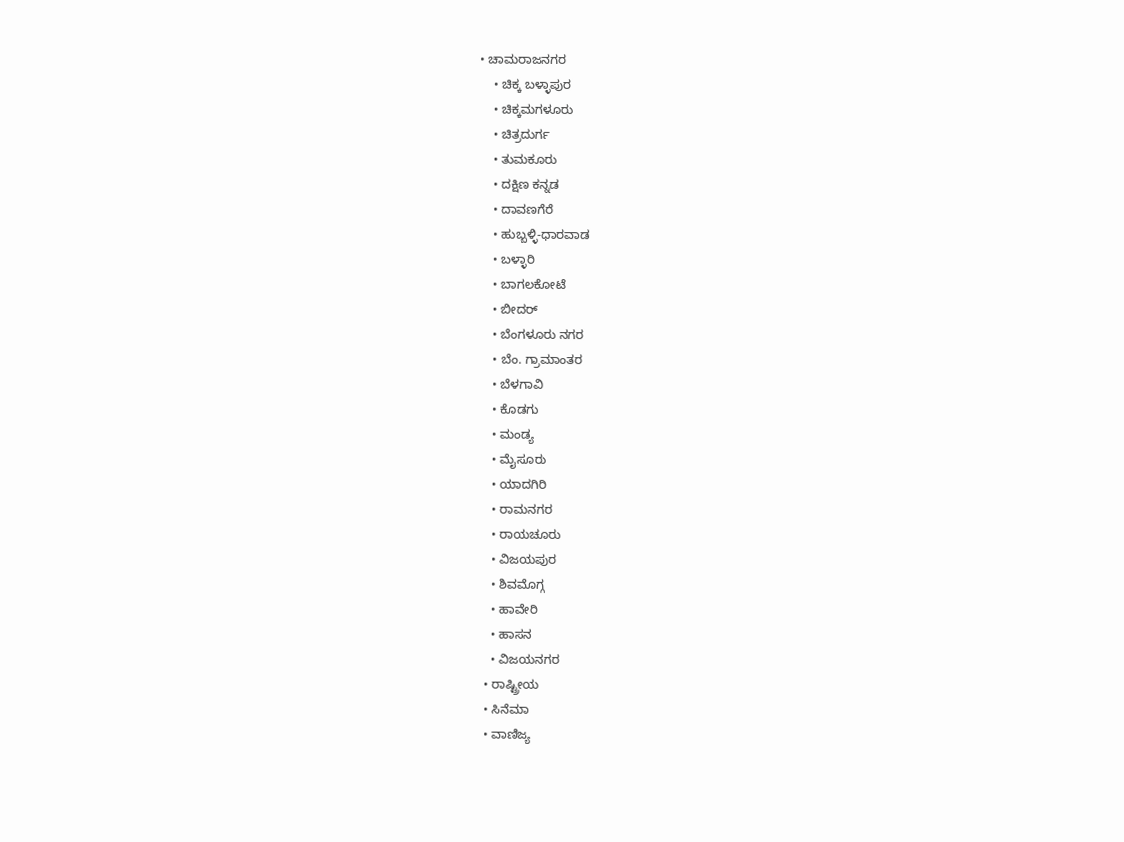• ಚಾಮರಾಜನಗರ
    • ಚಿಕ್ಕ ಬಳ್ಳಾಪುರ
    • ಚಿಕ್ಕಮಗಳೂರು
    • ಚಿತ್ರದುರ್ಗ
    • ತುಮಕೂರು
    • ದಕ್ಷಿಣ ಕನ್ನಡ
    • ದಾವಣಗೆರೆ
    • ಹುಬ್ಬಳ್ಳಿ-ಧಾರವಾಡ
    • ಬಳ್ಳಾರಿ
    • ಬಾಗಲಕೋಟೆ
    • ಬೀದರ್
    • ಬೆಂಗಳೂರು ನಗರ
    • ಬೆಂ. ಗ್ರಾಮಾಂತರ
    • ಬೆಳಗಾವಿ
    • ಕೊಡಗು
    • ಮಂಡ್ಯ
    • ಮೈಸೂರು
    • ಯಾದಗಿರಿ
    • ರಾಮನಗರ
    • ರಾಯಚೂರು
    • ವಿಜಯಪುರ
    • ಶಿವಮೊಗ್ಗ
    • ಹಾವೇರಿ
    • ಹಾಸನ
    • ವಿಜಯನಗರ
  • ರಾಷ್ಟ್ರೀಯ
  • ಸಿನೆಮಾ
  • ವಾಣಿಜ್ಯ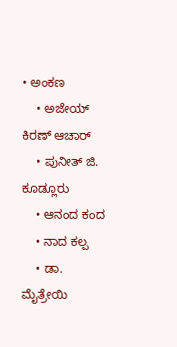• ಅಂಕಣ
    • ಅಜೇಯ್ ಕಿರಣ್ ಆಚಾರ್
    • ಪುನೀತ್ ಜಿ. ಕೂಡ್ಲೂರು
    • ಆನಂದ ಕಂದ
    • ನಾದ ಕಲ್ಪ
    • ಡಾ. ಮೈತ್ರೇಯಿ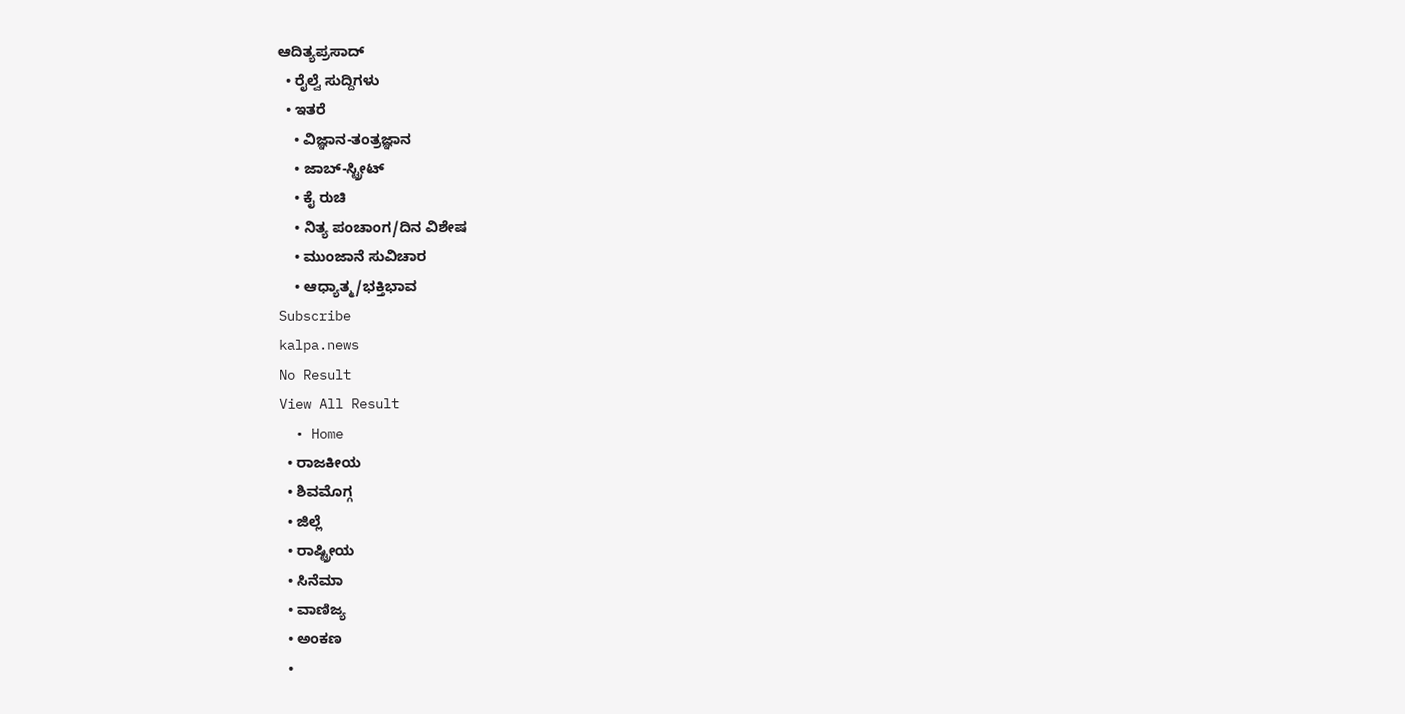ಆದಿತ್ಯಪ್ರಸಾದ್
  • ರೈಲ್ವೆ ಸುದ್ದಿಗಳು
  • ಇತರೆ
    • ವಿಜ್ಞಾನ-ತಂತ್ರಜ್ಞಾನ
    • ಜಾಬ್-ಸ್ಟ್ರೀಟ್
    • ಕೈ ರುಚಿ
    • ನಿತ್ಯ ಪಂಚಾಂಗ/ದಿನ ವಿಶೇಷ
    • ಮುಂಜಾನೆ ಸುವಿಚಾರ
    • ಆಧ್ಯಾತ್ಮ/ಭಕ್ತಿಭಾವ
Subscribe
kalpa.news
No Result
View All Result
  • Home
  • ರಾಜಕೀಯ
  • ಶಿವಮೊಗ್ಗ
  • ಜಿಲ್ಲೆ
  • ರಾಷ್ಟ್ರೀಯ
  • ಸಿನೆಮಾ
  • ವಾಣಿಜ್ಯ
  • ಅಂಕಣ
  •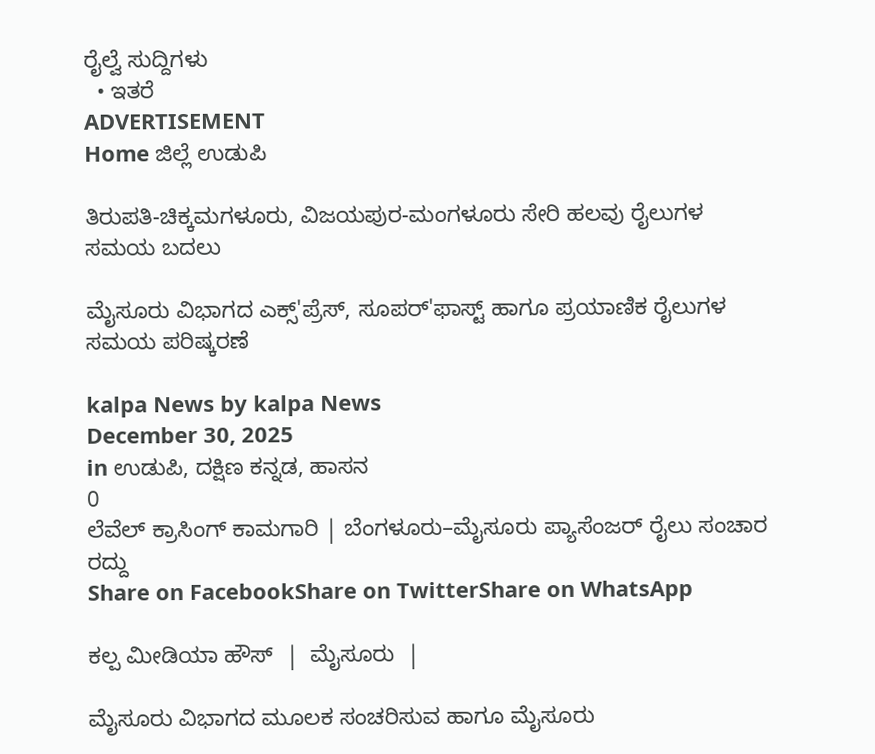ರೈಲ್ವೆ ಸುದ್ದಿಗಳು
  • ಇತರೆ
ADVERTISEMENT
Home ಜಿಲ್ಲೆ ಉಡುಪಿ

ತಿರುಪತಿ-ಚಿಕ್ಕಮಗಳೂರು, ವಿಜಯಪುರ-ಮಂಗಳೂರು ಸೇರಿ ಹಲವು ರೈಲುಗಳ ಸಮಯ ಬದಲು

ಮೈಸೂರು ವಿಭಾಗದ ಎಕ್ಸ್'ಪ್ರೆಸ್, ಸೂಪರ್'ಫಾಸ್ಟ್ ಹಾಗೂ ಪ್ರಯಾಣಿಕ ರೈಲುಗಳ ಸಮಯ ಪರಿಷ್ಕರಣೆ

kalpa News by kalpa News
December 30, 2025
in ಉಡುಪಿ, ದಕ್ಷಿಣ ಕನ್ನಡ, ಹಾಸನ
0
ಲೆವೆಲ್ ಕ್ರಾಸಿಂಗ್ ಕಾಮಗಾರಿ | ಬೆಂಗಳೂರು–ಮೈಸೂರು ಪ್ಯಾಸೆಂಜರ್ ರೈಲು ಸಂಚಾರ ರದ್ದು
Share on FacebookShare on TwitterShare on WhatsApp

ಕಲ್ಪ ಮೀಡಿಯಾ ಹೌಸ್  |  ಮೈಸೂರು  |

ಮೈಸೂರು ವಿಭಾಗದ ಮೂಲಕ ಸಂಚರಿಸುವ ಹಾಗೂ ಮೈಸೂರು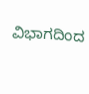ವಿಭಾಗದಿಂದ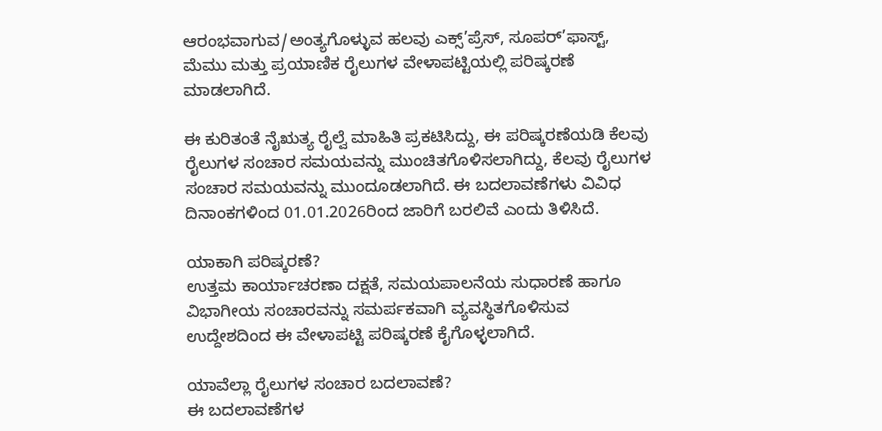ಆರಂಭವಾಗುವ/ಅಂತ್ಯಗೊಳ್ಳುವ ಹಲವು ಎಕ್ಸ್’ಪ್ರೆಸ್, ಸೂಪರ್’ಫಾಸ್ಟ್, ಮೆಮು ಮತ್ತು ಪ್ರಯಾಣಿಕ ರೈಲುಗಳ ವೇಳಾಪಟ್ಟಿಯಲ್ಲಿ ಪರಿಷ್ಕರಣೆ ಮಾಡಲಾಗಿದೆ.

ಈ ಕುರಿತಂತೆ ನೈಋತ್ಯ ರೈಲ್ವೆ ಮಾಹಿತಿ ಪ್ರಕಟಿಸಿದ್ದು, ಈ ಪರಿಷ್ಕರಣೆಯಡಿ ಕೆಲವು ರೈಲುಗಳ ಸಂಚಾರ ಸಮಯವನ್ನು ಮುಂಚಿತಗೊಳಿಸಲಾಗಿದ್ದು, ಕೆಲವು ರೈಲುಗಳ ಸಂಚಾರ ಸಮಯವನ್ನು ಮುಂದೂಡಲಾಗಿದೆ. ಈ ಬದಲಾವಣೆಗಳು ವಿವಿಧ ದಿನಾಂಕಗಳಿಂದ 01.01.2026ರಿಂದ ಜಾರಿಗೆ ಬರಲಿವೆ ಎಂದು ತಿಳಿಸಿದೆ.

ಯಾಕಾಗಿ ಪರಿಷ್ಕರಣೆ?
ಉತ್ತಮ ಕಾರ್ಯಾಚರಣಾ ದಕ್ಷತೆ, ಸಮಯಪಾಲನೆಯ ಸುಧಾರಣೆ ಹಾಗೂ ವಿಭಾಗೀಯ ಸಂಚಾರವನ್ನು ಸಮರ್ಪಕವಾಗಿ ವ್ಯವಸ್ಥಿತಗೊಳಿಸುವ ಉದ್ದೇಶದಿಂದ ಈ ವೇಳಾಪಟ್ಟಿ ಪರಿಷ್ಕರಣೆ ಕೈಗೊಳ್ಳಲಾಗಿದೆ.

ಯಾವೆಲ್ಲಾ ರೈಲುಗಳ ಸಂಚಾರ ಬದಲಾವಣೆ?
ಈ ಬದಲಾವಣೆಗಳ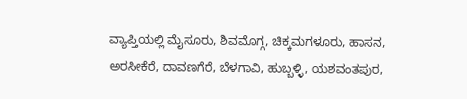ವ್ಯಾಪ್ತಿಯಲ್ಲಿ ಮೈಸೂರು, ಶಿವಮೊಗ್ಗ, ಚಿಕ್ಕಮಗಳೂರು, ಹಾಸನ, ಅರಸೀಕೆರೆ, ದಾವಣಗೆರೆ, ಬೆಳಗಾವಿ, ಹುಬ್ಬಳ್ಳಿ, ಯಶವಂತಪುರ,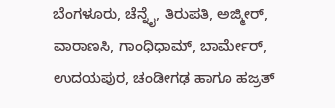ಬೆಂಗಳೂರು, ಚೆನ್ನೈ, ತಿರುಪತಿ, ಅಜ್ಮೀರ್, ವಾರಾಣಸಿ, ಗಾಂಧಿಧಾಮ್, ಬಾರ್ಮೇರ್, ಉದಯಪುರ, ಚಂಡೀಗಢ ಹಾಗೂ ಹಜ್ರತ್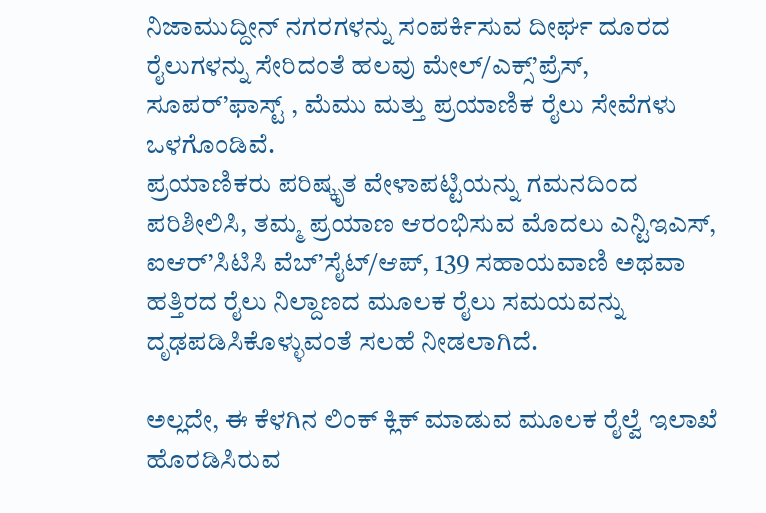ನಿಜಾಮುದ್ದೀನ್ ನಗರಗಳನ್ನು ಸಂಪರ್ಕಿಸುವ ದೀರ್ಘ ದೂರದ ರೈಲುಗಳನ್ನು ಸೇರಿದಂತೆ ಹಲವು ಮೇಲ್/ಎಕ್ಸ್’ಪ್ರೆಸ್, ಸೂಪರ್’ಫಾಸ್ಟ್ , ಮೆಮು ಮತ್ತು ಪ್ರಯಾಣಿಕ ರೈಲು ಸೇವೆಗಳು ಒಳಗೊಂಡಿವೆ.
ಪ್ರಯಾಣಿಕರು ಪರಿಷ್ಕೃತ ವೇಳಾಪಟ್ಟಿಯನ್ನು ಗಮನದಿಂದ ಪರಿಶೀಲಿಸಿ, ತಮ್ಮ ಪ್ರಯಾಣ ಆರಂಭಿಸುವ ಮೊದಲು ಎನ್ಟಿಇಎಸ್, ಐಆರ್’ಸಿಟಿಸಿ ವೆಬ್’ಸೈಟ್/ಆಪ್, 139 ಸಹಾಯವಾಣಿ ಅಥವಾ ಹತ್ತಿರದ ರೈಲು ನಿಲ್ದಾಣದ ಮೂಲಕ ರೈಲು ಸಮಯವನ್ನು ದೃಢಪಡಿಸಿಕೊಳ್ಳುವಂತೆ ಸಲಹೆ ನೀಡಲಾಗಿದೆ.

ಅಲ್ಲದೇ, ಈ ಕೆಳಗಿನ ಲಿಂಕ್ ಕ್ಲಿಕ್ ಮಾಡುವ ಮೂಲಕ ರೈಲ್ವೆ ಇಲಾಖೆ ಹೊರಡಿಸಿರುವ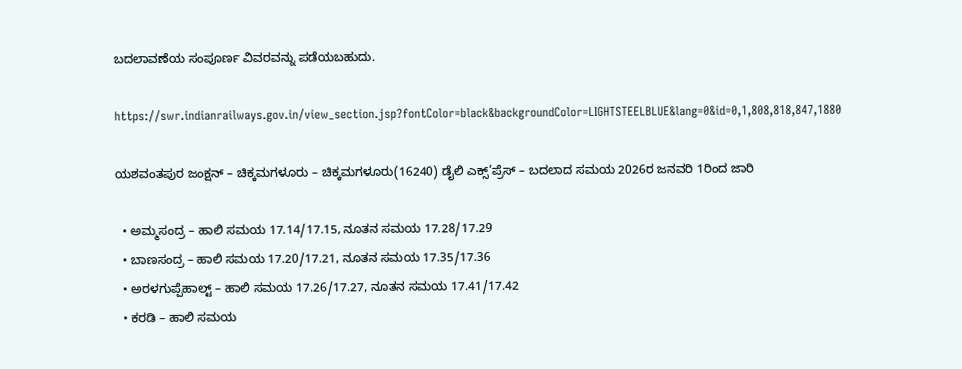ಬದಲಾವಣೆಯ ಸಂಪೂರ್ಣ ವಿವರವನ್ನು ಪಡೆಯಬಹುದು.

https://swr.indianrailways.gov.in/view_section.jsp?fontColor=black&backgroundColor=LIGHTSTEELBLUE&lang=0&id=0,1,808,818,847,1880

ಯಶವಂತಪುರ ಜಂಕ್ಷನ್ – ಚಿಕ್ಕಮಗಳೂರು – ಚಿಕ್ಕಮಗಳೂರು(16240) ಡೈಲಿ ಎಕ್ಸ್’ಪ್ರೆಸ್ – ಬದಲಾದ ಸಮಯ 2026ರ ಜನವರಿ 1ರಿಂದ ಜಾರಿ

  • ಅಮ್ಮಸಂದ್ರ – ಹಾಲಿ ಸಮಯ 17.14/17.15, ನೂತನ ಸಮಯ 17.28/17.29
  • ಬಾಣಸಂದ್ರ – ಹಾಲಿ ಸಮಯ 17.20/17.21, ನೂತನ ಸಮಯ 17.35/17.36
  • ಅರಳಗುಪ್ಪೆಹಾಲ್ಟ್ – ಹಾಲಿ ಸಮಯ 17.26/17.27, ನೂತನ ಸಮಯ 17.41/17.42
  • ಕರಡಿ – ಹಾಲಿ ಸಮಯ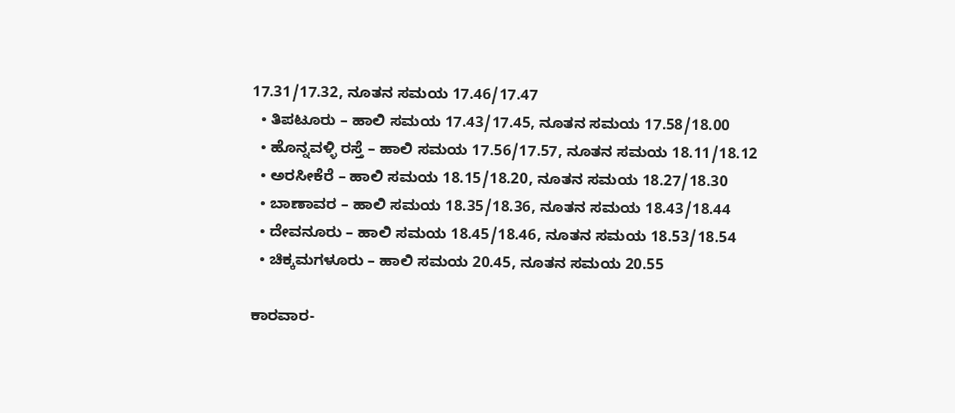17.31/17.32, ನೂತನ ಸಮಯ 17.46/17.47
  • ತಿಪಟೂರು – ಹಾಲಿ ಸಮಯ 17.43/17.45, ನೂತನ ಸಮಯ 17.58/18.00
  • ಹೊನ್ನವಳ್ಳಿ ರಸ್ತೆ – ಹಾಲಿ ಸಮಯ 17.56/17.57, ನೂತನ ಸಮಯ 18.11/18.12
  • ಅರಸೀಕೆರೆ – ಹಾಲಿ ಸಮಯ 18.15/18.20, ನೂತನ ಸಮಯ 18.27/18.30
  • ಬಾಣಾವರ – ಹಾಲಿ ಸಮಯ 18.35/18.36, ನೂತನ ಸಮಯ 18.43/18.44
  • ದೇವನೂರು – ಹಾಲಿ ಸಮಯ 18.45/18.46, ನೂತನ ಸಮಯ 18.53/18.54
  • ಚಿಕ್ಕಮಗಳೂರು – ಹಾಲಿ ಸಮಯ 20.45, ನೂತನ ಸಮಯ 20.55

ಕಾರವಾರ-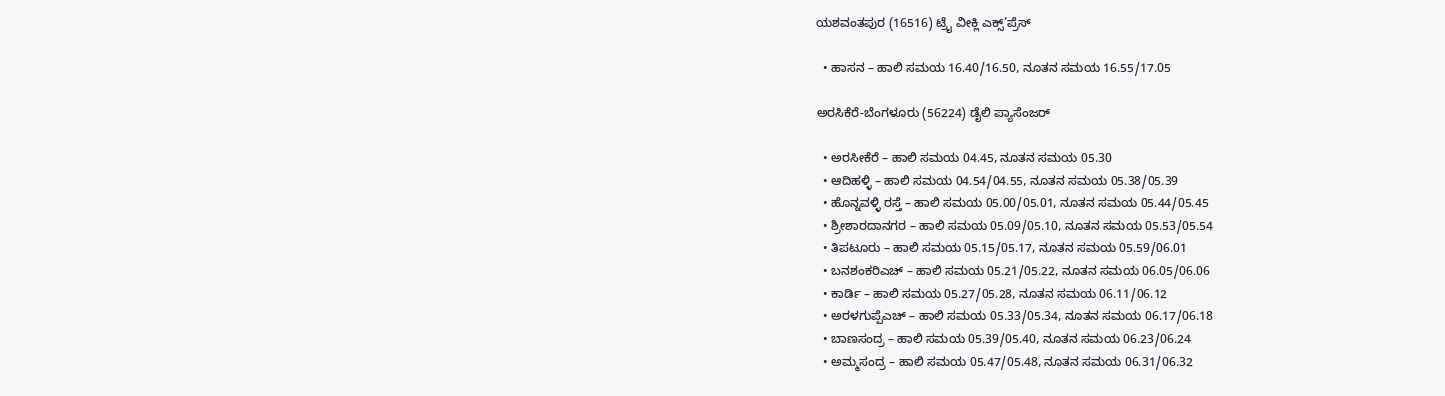ಯಶವಂತಪುರ (16516) ಟ್ರೈ ವೀಕ್ಲಿ ಎಕ್ಸ್’ಪ್ರೆಸ್

  • ಹಾಸನ – ಹಾಲಿ ಸಮಯ 16.40/16.50, ನೂತನ ಸಮಯ 16.55/17.05

ಅರಸಿಕೆರೆ-ಬೆಂಗಳೂರು (56224) ಡೈಲಿ ಪ್ಯಾಸೆಂಜರ್

  • ಅರಸೀಕೆರೆ – ಹಾಲಿ ಸಮಯ 04.45, ನೂತನ ಸಮಯ 05.30
  • ಆದಿಹಳ್ಳಿ – ಹಾಲಿ ಸಮಯ 04.54/04.55, ನೂತನ ಸಮಯ 05.38/05.39
  • ಹೊನ್ನವಳ್ಳಿ ರಸ್ತೆ – ಹಾಲಿ ಸಮಯ 05.00/05.01, ನೂತನ ಸಮಯ 05.44/05.45
  • ಶ್ರೀಶಾರದಾನಗರ – ಹಾಲಿ ಸಮಯ 05.09/05.10, ನೂತನ ಸಮಯ 05.53/05.54
  • ತಿಪಟೂರು – ಹಾಲಿ ಸಮಯ 05.15/05.17, ನೂತನ ಸಮಯ 05.59/06.01
  • ಬನಶಂಕರಿಎಚ್ – ಹಾಲಿ ಸಮಯ 05.21/05.22, ನೂತನ ಸಮಯ 06.05/06.06
  • ಕಾರ್ಡಿ – ಹಾಲಿ ಸಮಯ 05.27/05.28, ನೂತನ ಸಮಯ 06.11/06.12
  • ಅರಳಗುಪ್ಪೆಎಚ್ – ಹಾಲಿ ಸಮಯ 05.33/05.34, ನೂತನ ಸಮಯ 06.17/06.18
  • ಬಾಣಸಂದ್ರ – ಹಾಲಿ ಸಮಯ 05.39/05.40, ನೂತನ ಸಮಯ 06.23/06.24
  • ಅಮ್ಮಸಂದ್ರ – ಹಾಲಿ ಸಮಯ 05.47/05.48, ನೂತನ ಸಮಯ 06.31/06.32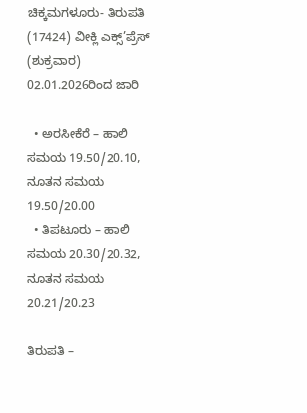ಚಿಕ್ಕಮಗಳೂರು- ತಿರುಪತಿ (17424) ವೀಕ್ಲಿ ಎಕ್ಸ್’ಪ್ರೆಸ್ (ಶುಕ್ರವಾರ) 02.01.2026ರಿಂದ ಜಾರಿ

  • ಅರಸೀಕೆರೆ – ಹಾಲಿ ಸಮಯ 19.50/20.10, ನೂತನ ಸಮಯ 19.50/20.00
  • ತಿಪಟೂರು – ಹಾಲಿ ಸಮಯ 20.30/20.32, ನೂತನ ಸಮಯ 20.21/20.23

ತಿರುಪತಿ –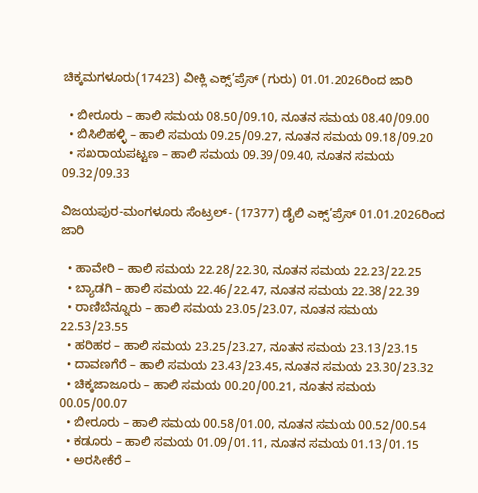ಚಿಕ್ಕಮಗಳೂರು(17423) ವೀಕ್ಲಿ ಎಕ್ಸ್’ಪ್ರೆಸ್ (ಗುರು) 01.01.2026ರಿಂದ ಜಾರಿ

  • ಬೀರೂರು – ಹಾಲಿ ಸಮಯ 08.50/09.10, ನೂತನ ಸಮಯ 08.40/09.00
  • ಬಿಸಿಲಿಹಳ್ಳಿ – ಹಾಲಿ ಸಮಯ 09.25/09.27, ನೂತನ ಸಮಯ 09.18/09.20
  • ಸಖರಾಯಪಟ್ಟಣ – ಹಾಲಿ ಸಮಯ 09.39/09.40, ನೂತನ ಸಮಯ 09.32/09.33

ವಿಜಯಪುರ-ಮಂಗಳೂರು ಸೆಂಟ್ರಲ್- (17377) ಡೈಲಿ ಎಕ್ಸ್’ಪ್ರೆಸ್ 01.01.2026ರಿಂದ ಜಾರಿ

  • ಹಾವೇರಿ – ಹಾಲಿ ಸಮಯ 22.28/22.30, ನೂತನ ಸಮಯ 22.23/22.25
  • ಬ್ಯಾಡಗಿ – ಹಾಲಿ ಸಮಯ 22.46/22.47, ನೂತನ ಸಮಯ 22.38/22.39
  • ರಾಣಿಬೆನ್ನೂರು – ಹಾಲಿ ಸಮಯ 23.05/23.07, ನೂತನ ಸಮಯ 22.53/23.55
  • ಹರಿಹರ – ಹಾಲಿ ಸಮಯ 23.25/23.27, ನೂತನ ಸಮಯ 23.13/23.15
  • ದಾವಣಗೆರೆ – ಹಾಲಿ ಸಮಯ 23.43/23.45, ನೂತನ ಸಮಯ 23.30/23.32
  • ಚಿಕ್ಕಜಾಜೂರು – ಹಾಲಿ ಸಮಯ 00.20/00.21, ನೂತನ ಸಮಯ 00.05/00.07
  • ಬೀರೂರು – ಹಾಲಿ ಸಮಯ 00.58/01.00, ನೂತನ ಸಮಯ 00.52/00.54
  • ಕಡೂರು – ಹಾಲಿ ಸಮಯ 01.09/01.11, ನೂತನ ಸಮಯ 01.13/01.15
  • ಅರಸೀಕೆರೆ –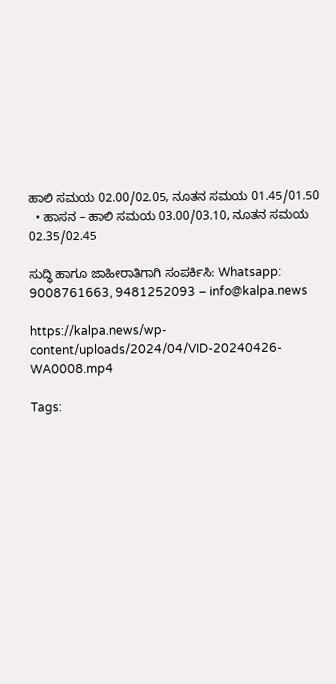ಹಾಲಿ ಸಮಯ 02.00/02.05, ನೂತನ ಸಮಯ 01.45/01.50
  • ಹಾಸನ – ಹಾಲಿ ಸಮಯ 03.00/03.10, ನೂತನ ಸಮಯ 02.35/02.45

ಸುದ್ಧಿ ಹಾಗೂ ಜಾಹೀರಾತಿಗಾಗಿ ಸಂಪರ್ಕಿಸಿ: Whatsapp: 9008761663, 9481252093 – info@kalpa.news

https://kalpa.news/wp-content/uploads/2024/04/VID-20240426-WA0008.mp4

Tags: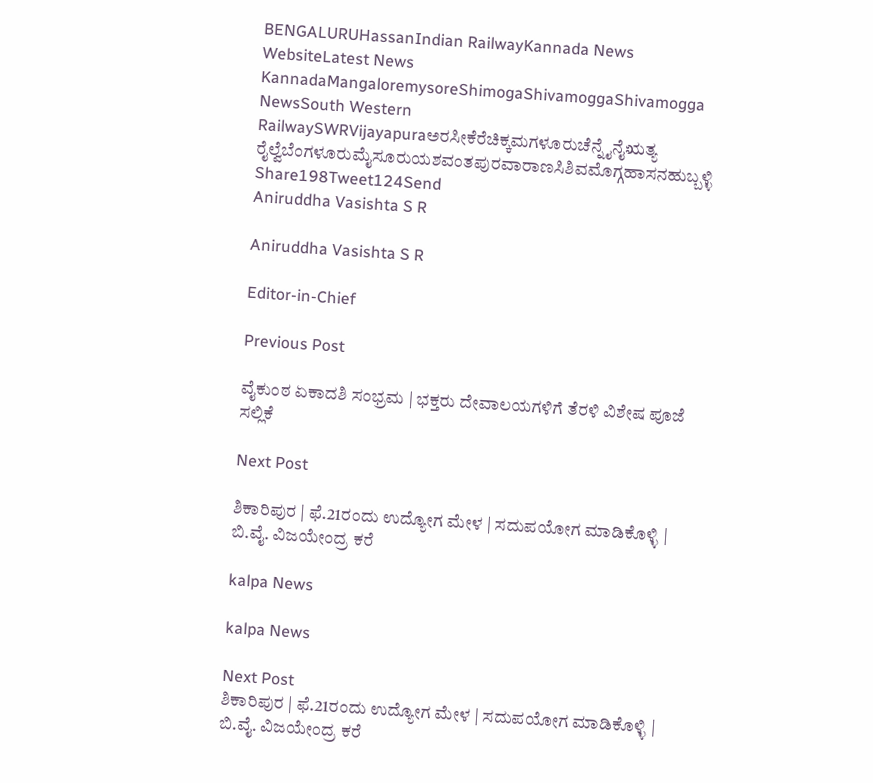BENGALURUHassanIndian RailwayKannada News WebsiteLatest News KannadaMangaloremysoreShimogaShivamoggaShivamogga NewsSouth Western RailwaySWRVijayapuraಅರಸೀಕೆರೆಚಿಕ್ಕಮಗಳೂರುಚೆನ್ನೈನೈಋತ್ಯ ರೈಲ್ವೆಬೆಂಗಳೂರುಮೈಸೂರುಯಶವಂತಪುರವಾರಾಣಸಿಶಿವಮೊಗ್ಗಹಾಸನಹುಬ್ಬಳ್ಳಿ
Share198Tweet124Send
Aniruddha Vasishta S R

Aniruddha Vasishta S R

Editor-in-Chief

Previous Post

ವೈಕುಂಠ ಏಕಾದಶಿ ಸಂಭ್ರಮ | ಭಕ್ತರು ದೇವಾಲಯಗಳಿಗೆ ತೆರಳಿ ವಿಶೇಷ ಪೂಜೆ ಸಲ್ಲಿಕೆ

Next Post

ಶಿಕಾರಿಪುರ | ಫೆ.21ರಂದು ಉದ್ಯೋಗ ಮೇಳ | ಸದುಪಯೋಗ ಮಾಡಿಕೊಳ್ಳಿ | ಬಿ.ವೈ. ವಿಜಯೇಂದ್ರ ಕರೆ

kalpa News

kalpa News

Next Post
ಶಿಕಾರಿಪುರ | ಫೆ.21ರಂದು ಉದ್ಯೋಗ ಮೇಳ | ಸದುಪಯೋಗ ಮಾಡಿಕೊಳ್ಳಿ | ಬಿ.ವೈ. ವಿಜಯೇಂದ್ರ ಕರೆ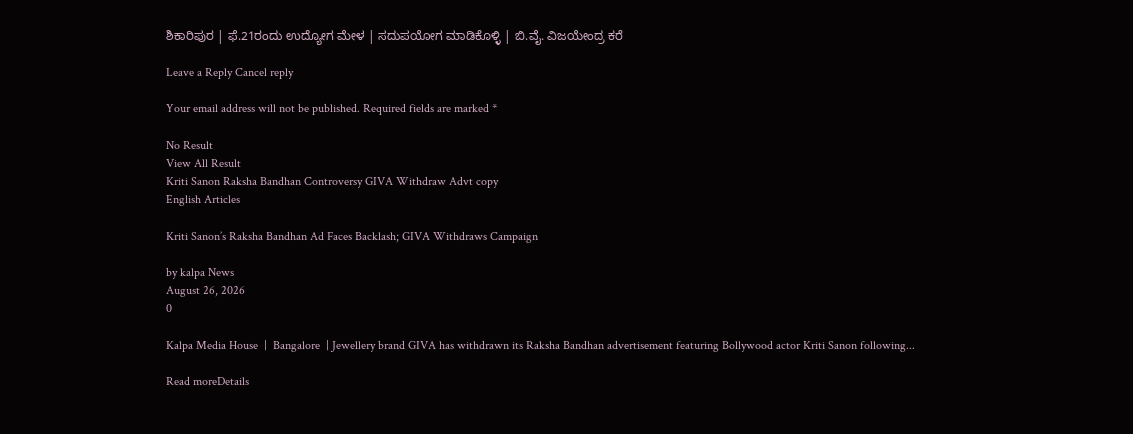ಶಿಕಾರಿಪುರ | ಫೆ.21ರಂದು ಉದ್ಯೋಗ ಮೇಳ | ಸದುಪಯೋಗ ಮಾಡಿಕೊಳ್ಳಿ | ಬಿ.ವೈ. ವಿಜಯೇಂದ್ರ ಕರೆ

Leave a Reply Cancel reply

Your email address will not be published. Required fields are marked *

No Result
View All Result
Kriti Sanon Raksha Bandhan Controversy GIVA Withdraw Advt copy
English Articles

Kriti Sanon’s Raksha Bandhan Ad Faces Backlash; GIVA Withdraws Campaign

by kalpa News
August 26, 2026
0

Kalpa Media House  |  Bangalore  | Jewellery brand GIVA has withdrawn its Raksha Bandhan advertisement featuring Bollywood actor Kriti Sanon following...

Read moreDetails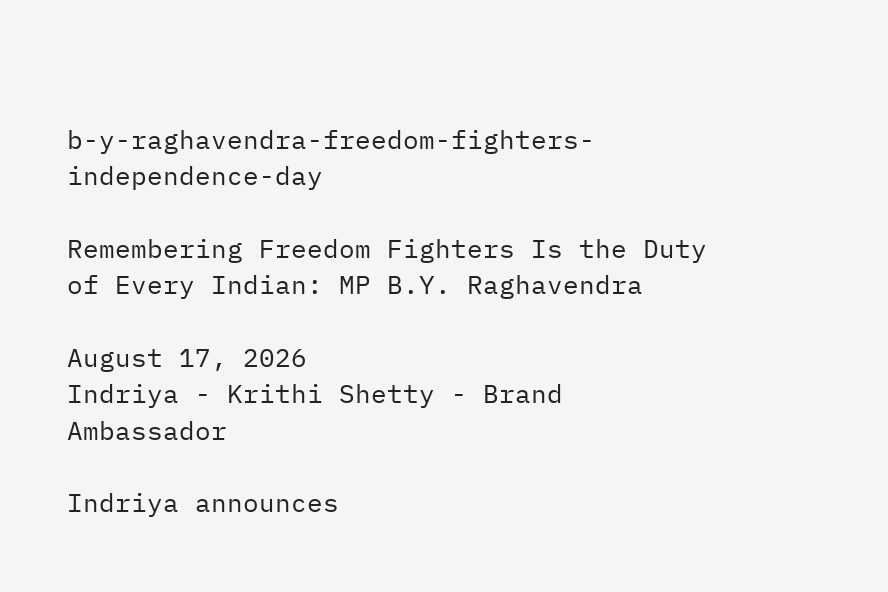b-y-raghavendra-freedom-fighters-independence-day

Remembering Freedom Fighters Is the Duty of Every Indian: MP B.Y. Raghavendra

August 17, 2026
Indriya - Krithi Shetty - Brand Ambassador

Indriya announces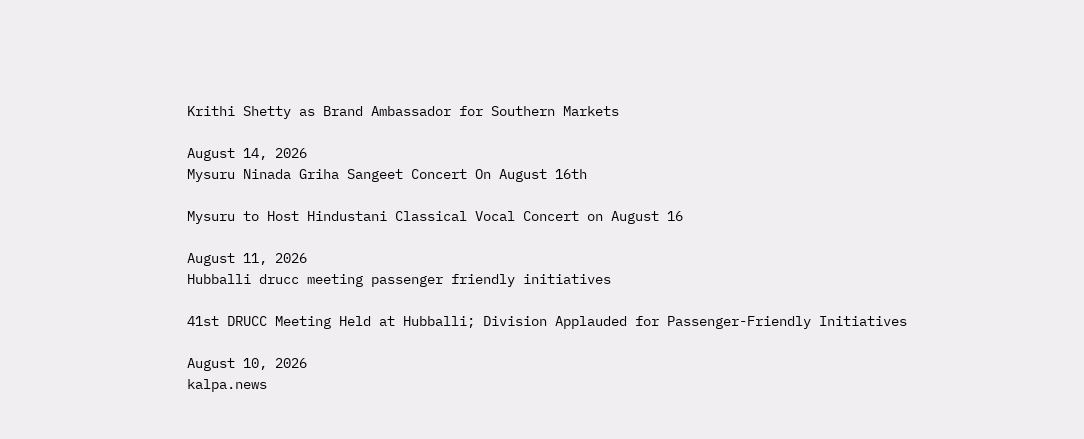Krithi Shetty as Brand Ambassador for Southern Markets

August 14, 2026
Mysuru Ninada Griha Sangeet Concert On August 16th

Mysuru to Host Hindustani Classical Vocal Concert on August 16

August 11, 2026
Hubballi drucc meeting passenger friendly initiatives

41st DRUCC Meeting Held at Hubballi; Division Applauded for Passenger-Friendly Initiatives

August 10, 2026
kalpa.news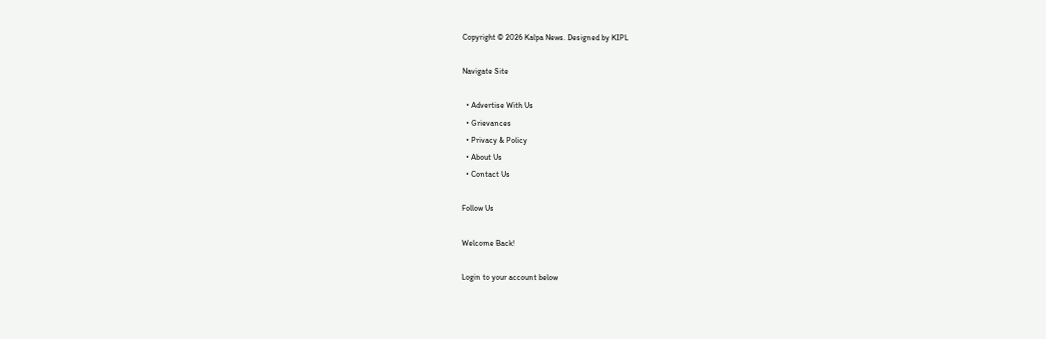Copyright © 2026 Kalpa News. Designed by KIPL

Navigate Site

  • Advertise With Us
  • Grievances
  • Privacy & Policy
  • About Us
  • Contact Us

Follow Us

Welcome Back!

Login to your account below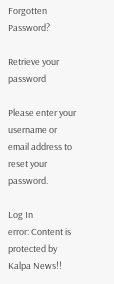Forgotten Password?

Retrieve your password

Please enter your username or email address to reset your password.

Log In
error: Content is protected by Kalpa News!!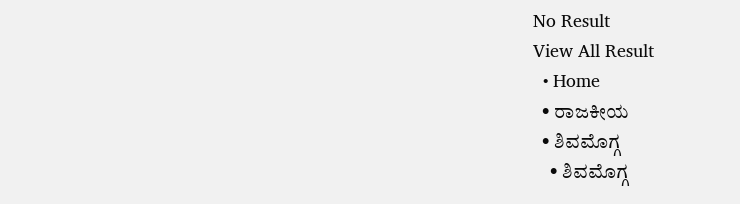No Result
View All Result
  • Home
  • ರಾಜಕೀಯ
  • ಶಿವಮೊಗ್ಗ
    • ಶಿವಮೊಗ್ಗ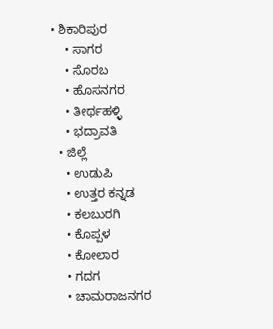• ಶಿಕಾರಿಪುರ
    • ಸಾಗರ
    • ಸೊರಬ
    • ಹೊಸನಗರ
    • ತೀರ್ಥಹಳ್ಳಿ
    • ಭದ್ರಾವತಿ
  • ಜಿಲ್ಲೆ
    • ಉಡುಪಿ
    • ಉತ್ತರ ಕನ್ನಡ
    • ಕಲಬುರಗಿ
    • ಕೊಪ್ಪಳ
    • ಕೋಲಾರ
    • ಗದಗ
    • ಚಾಮರಾಜನಗರ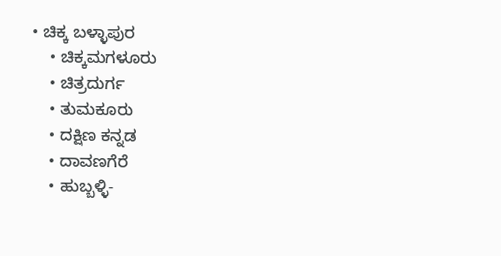• ಚಿಕ್ಕ ಬಳ್ಳಾಪುರ
    • ಚಿಕ್ಕಮಗಳೂರು
    • ಚಿತ್ರದುರ್ಗ
    • ತುಮಕೂರು
    • ದಕ್ಷಿಣ ಕನ್ನಡ
    • ದಾವಣಗೆರೆ
    • ಹುಬ್ಬಳ್ಳಿ-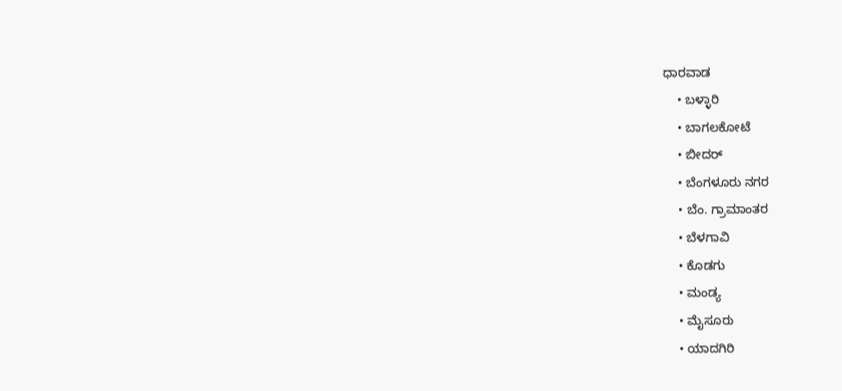ಧಾರವಾಡ
    • ಬಳ್ಳಾರಿ
    • ಬಾಗಲಕೋಟೆ
    • ಬೀದರ್
    • ಬೆಂಗಳೂರು ನಗರ
    • ಬೆಂ. ಗ್ರಾಮಾಂತರ
    • ಬೆಳಗಾವಿ
    • ಕೊಡಗು
    • ಮಂಡ್ಯ
    • ಮೈಸೂರು
    • ಯಾದಗಿರಿ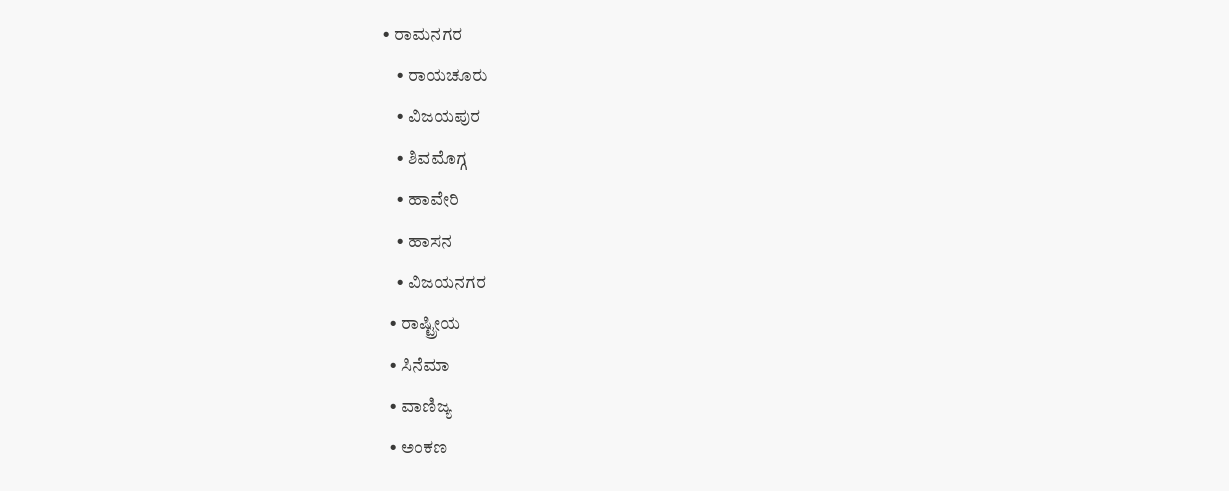• ರಾಮನಗರ
    • ರಾಯಚೂರು
    • ವಿಜಯಪುರ
    • ಶಿವಮೊಗ್ಗ
    • ಹಾವೇರಿ
    • ಹಾಸನ
    • ವಿಜಯನಗರ
  • ರಾಷ್ಟ್ರೀಯ
  • ಸಿನೆಮಾ
  • ವಾಣಿಜ್ಯ
  • ಅಂಕಣ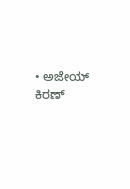• ಅಜೇಯ್ ಕಿರಣ್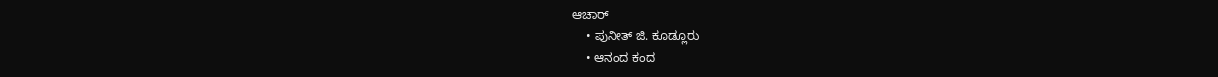ಆಚಾರ್
    • ಪುನೀತ್ ಜಿ. ಕೂಡ್ಲೂರು
    • ಆನಂದ ಕಂದ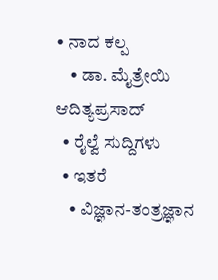• ನಾದ ಕಲ್ಪ
    • ಡಾ. ಮೈತ್ರೇಯಿ ಆದಿತ್ಯಪ್ರಸಾದ್
  • ರೈಲ್ವೆ ಸುದ್ದಿಗಳು
  • ಇತರೆ
    • ವಿಜ್ಞಾನ-ತಂತ್ರಜ್ಞಾನ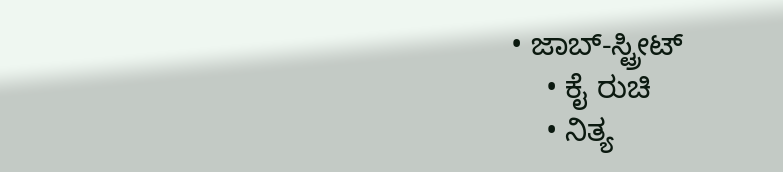• ಜಾಬ್-ಸ್ಟ್ರೀಟ್
    • ಕೈ ರುಚಿ
    • ನಿತ್ಯ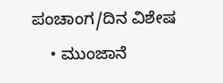ಪಂಚಾಂಗ/ದಿನ ವಿಶೇಷ
    • ಮುಂಜಾನೆ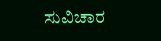ಸುವಿಚಾರ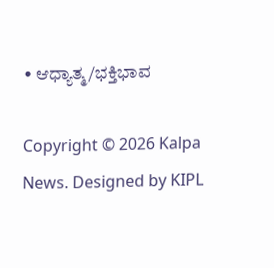• ಆಧ್ಯಾತ್ಮ/ಭಕ್ತಿಭಾವ

Copyright © 2026 Kalpa News. Designed by KIPL